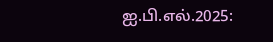ஐ.பி.எல்.2025: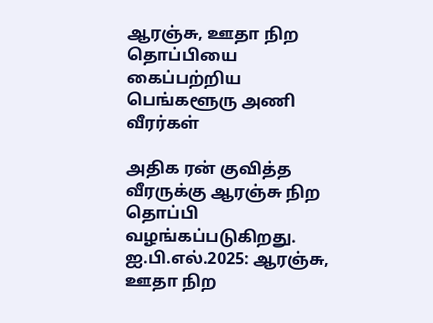ஆரஞ்சு, ஊதா நிற தொப்பியை கைப்பற்றிய பெங்களூரு அணி வீரர்கள்

அதிக ரன் குவித்த வீரருக்கு ஆரஞ்சு நிற தொப்பி வழங்கப்படுகிறது.
ஐ.பி.எல்.2025: ஆரஞ்சு, ஊதா நிற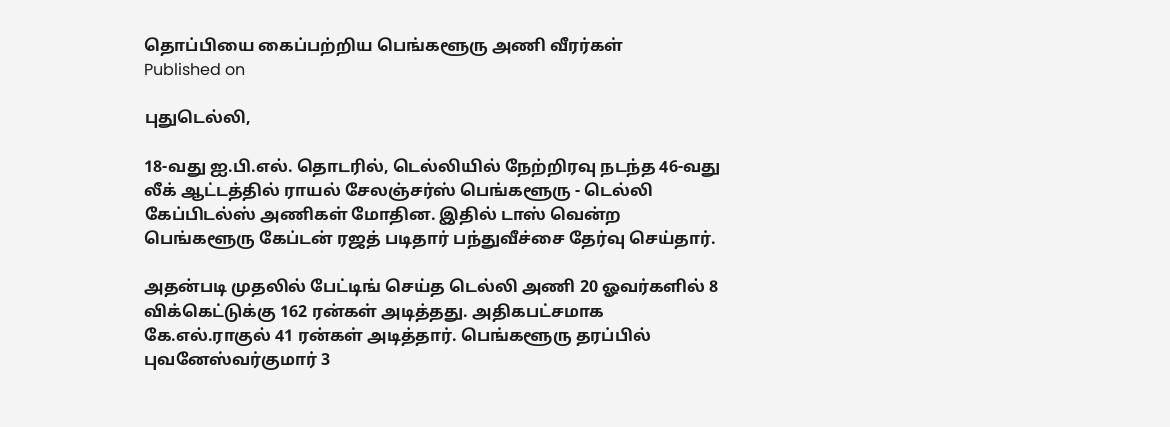தொப்பியை கைப்பற்றிய பெங்களூரு அணி வீரர்கள்
Published on

புதுடெல்லி,

18-வது ஐ.பி.எல். தொடரில், டெல்லியில் நேற்றிரவு நடந்த 46-வது லீக் ஆட்டத்தில் ராயல் சேலஞ்சர்ஸ் பெங்களூரு - டெல்லி கேப்பிடல்ஸ் அணிகள் மோதின. இதில் டாஸ் வென்ற பெங்களூரு கேப்டன் ரஜத் படிதார் பந்துவீச்சை தேர்வு செய்தார்.

அதன்படி முதலில் பேட்டிங் செய்த டெல்லி அணி 20 ஓவர்களில் 8 விக்கெட்டுக்கு 162 ரன்கள் அடித்தது. அதிகபட்சமாக கே.எல்.ராகுல் 41 ரன்கள் அடித்தார். பெங்களூரு தரப்பில் புவனேஸ்வர்குமார் 3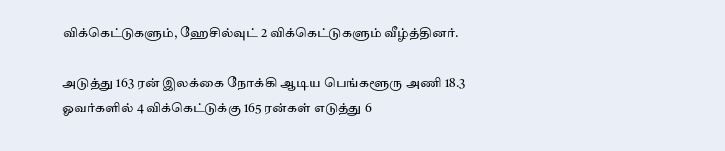விக்கெட்டுகளும், ஹேசில்வுட் 2 விக்கெட்டுகளும் வீழ்த்தினர்.

அடுத்து 163 ரன் இலக்கை நோக்கி ஆடிய பெங்களூரு அணி 18.3 ஓவர்களில் 4 விக்கெட்டுக்கு 165 ரன்கள் எடுத்து 6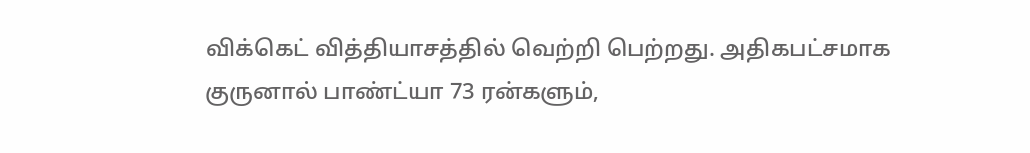விக்கெட் வித்தியாசத்தில் வெற்றி பெற்றது. அதிகபட்சமாக குருனால் பாண்ட்யா 73 ரன்களும்,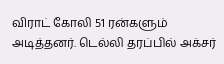விராட் கோலி 51 ரன்களும் அடித்தனர். டெல்லி தரப்பில் அக்சர்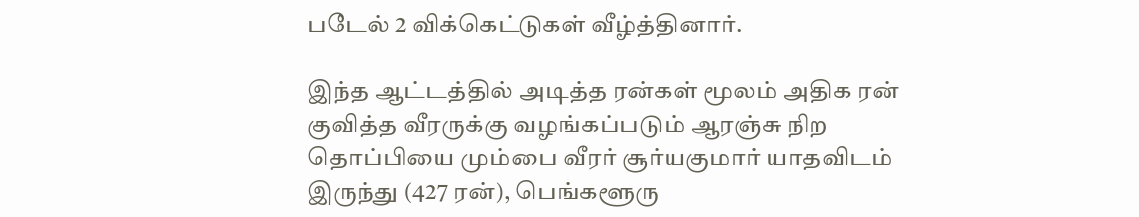படேல் 2 விக்கெட்டுகள் வீழ்த்தினார்.

இந்த ஆட்டத்தில் அடித்த ரன்கள் மூலம் அதிக ரன் குவித்த வீரருக்கு வழங்கப்படும் ஆரஞ்சு நிற தொப்பியை மும்பை வீரர் சூர்யகுமார் யாதவிடம் இருந்து (427 ரன்), பெங்களூரு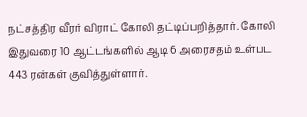நட்சத்திர வீரர் விராட் கோலி தட்டிப்பறித்தார். கோலி இதுவரை 10 ஆட்டங்களில் ஆடி 6 அரைசதம் உள்பட 443 ரன்கள் குவித்துள்ளார்.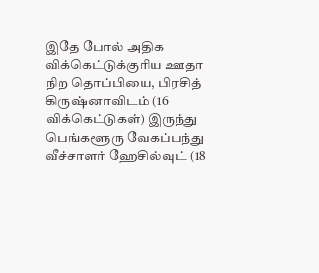இதே போல் அதிக விக்கெட்டுக்குரிய ஊதா நிற தொப்பியை, பிரசித் கிருஷ்னாவிடம் (16 விக்கெட்டுகள்) இருந்து பெங்களூரு வேகப்பந்து வீச்சாளர் ஹேசில்வுட் (18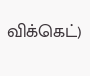விக்கெட்)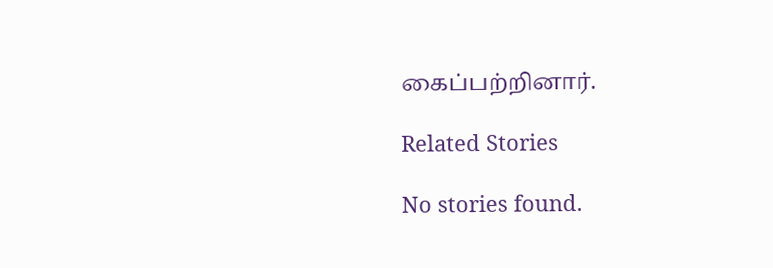கைப்பற்றினார்.

Related Stories

No stories found.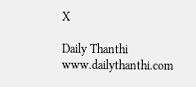X

Daily Thanthi
www.dailythanthi.com